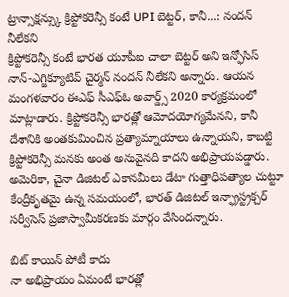ట్రాన్సాక్షన్స్కు క్రిప్టోకరెన్సీ కంటే UPI బెట్టర్, కానీ...: నందన్ నీలేకని
క్రిప్టోకరెన్సీ కంటే భారత యూపీఐ చాలా బెట్టర్ అని ఇన్ఫోసిస్ నాన్-ఎగ్జిక్యూటివ్ చైర్మన్ నందన్ నీలేకని అన్నారు. ఆయన మంగళవారం ఈఎఫ్ సీఎఫ్ఓ అవార్డ్స్ 2020 కార్యక్రమంలో మాట్లాడారు. క్రిప్టోకరెన్సీ భారత్లో ఆమోదయోగ్యమేనని, కానీ దేశానికి అంతకుమించిన ప్రత్యామ్నాయాలు ఉన్నాయని, కాబట్టి క్రిప్టోకరెన్సీ మనకు అంత అనువైనది కాదని అభిప్రాయపడ్డారు. అమెరికా, చైనా డిజిటల్ ఎకానమీలు డేటా గుత్తాధిపత్యాల చుట్టూ కేంద్రీకృతమై ఉన్న సమయంలో, భారత్ డిజిటల్ ఇన్ఫ్రాస్ట్రక్చర్ సర్వీసెస్ ప్రజాస్వామీకరణకు మార్గం వేసిందన్నారు.

బిట్ కాయిన్ పోటీ కాదు
నా అభిప్రాయం ఏమంటే భారత్లో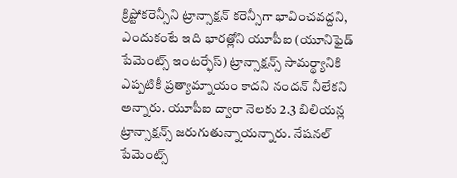క్రిప్టోకరెన్సీని ట్రాన్సాక్షన్ కరెన్సీగా భావించవద్దని, ఎందుకంటే ఇది భారత్లోని యూపీఐ (యూనిఫైడ్ పేమెంట్స్ ఇంటర్ఫేస్) ట్రాన్సాక్షన్స్ సామర్థ్యానికి ఎప్పటికీ ప్రత్యామ్నాయం కాదని నందన్ నీలేకని అన్నారు. యూపీఐ ద్వారా నెలకు 2.3 బిలియన్ల ట్రాన్సాక్షన్స్ జరుగుతున్నాయన్నారు. నేషనల్ పేమెంట్స్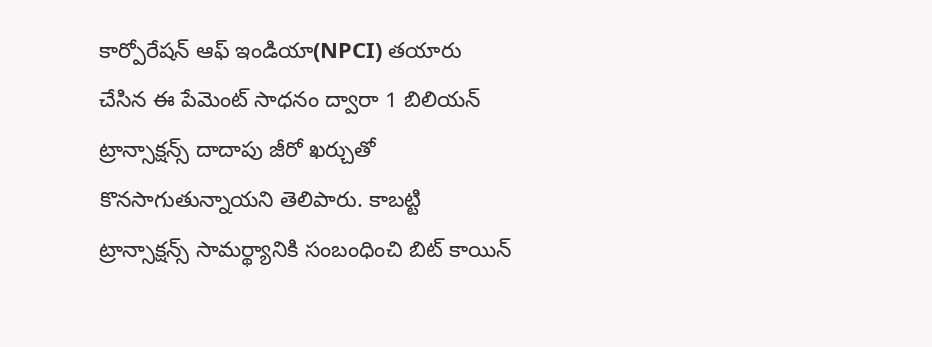కార్పోరేషన్ ఆఫ్ ఇండియా(NPCI) తయారు చేసిన ఈ పేమెంట్ సాధనం ద్వారా 1 బిలియన్ ట్రాన్సాక్షన్స్ దాదాపు జీరో ఖర్చుతో కొనసాగుతున్నాయని తెలిపారు. కాబట్టి ట్రాన్సాక్షన్స్ సామర్థ్యానికి సంబంధించి బిట్ కాయిన్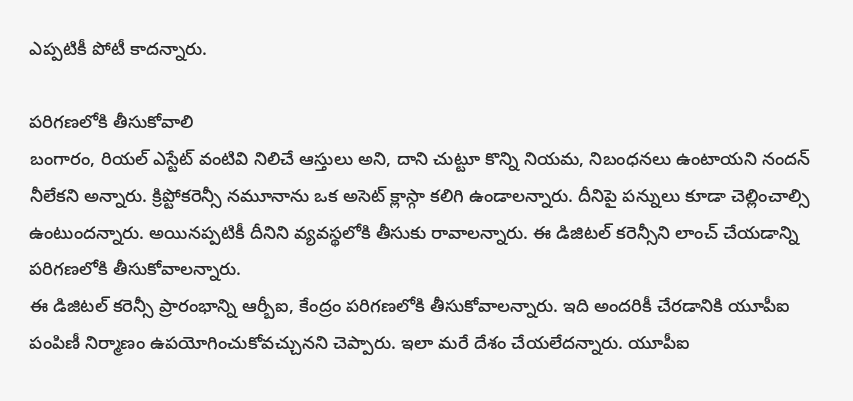ఎప్పటికీ పోటీ కాదన్నారు.

పరిగణలోకి తీసుకోవాలి
బంగారం, రియల్ ఎస్టేట్ వంటివి నిలిచే ఆస్తులు అని, దాని చుట్టూ కొన్ని నియమ, నిబంధనలు ఉంటాయని నందన్ నీలేకని అన్నారు. క్రిప్టోకరెన్సీ నమూనాను ఒక అసెట్ క్లాస్గా కలిగి ఉండాలన్నారు. దీనిపై పన్నులు కూడా చెల్లించాల్సి ఉంటుందన్నారు. అయినప్పటికీ దీనిని వ్యవస్థలోకి తీసుకు రావాలన్నారు. ఈ డిజిటల్ కరెన్సీని లాంచ్ చేయడాన్ని పరిగణలోకి తీసుకోవాలన్నారు.
ఈ డిజిటల్ కరెన్సీ ప్రారంభాన్ని ఆర్బీఐ, కేంద్రం పరిగణలోకి తీసుకోవాలన్నారు. ఇది అందరికీ చేరడానికి యూపీఐ పంపిణీ నిర్మాణం ఉపయోగించుకోవచ్చునని చెప్పారు. ఇలా మరే దేశం చేయలేదన్నారు. యూపీఐ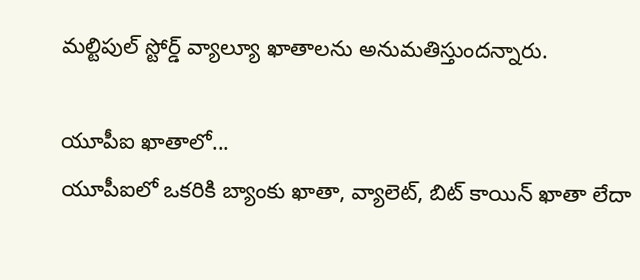మల్టిపుల్ స్టోర్డ్ వ్యాల్యూ ఖాతాలను అనుమతిస్తుందన్నారు.

యూపీఐ ఖాతాలో...
యూపీఐలో ఒకరికి బ్యాంకు ఖాతా, వ్యాలెట్, బిట్ కాయిన్ ఖాతా లేదా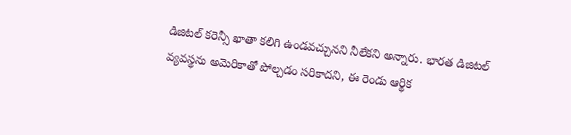డిజిటల్ కరెన్సీ ఖాతా కలిగి ఉండవచ్చునని నీలేకని అన్నారు. భారత డిజిటల్ వ్యవస్థను అమెరికాతో పోల్చడం సరికాదని, ఈ రెండు ఆర్థిక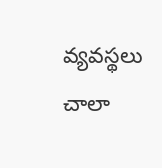వ్యవస్థలు చాలా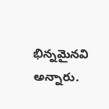భిన్నమైనవి అన్నారు.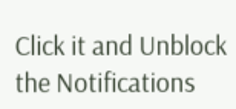Click it and Unblock the Notifications